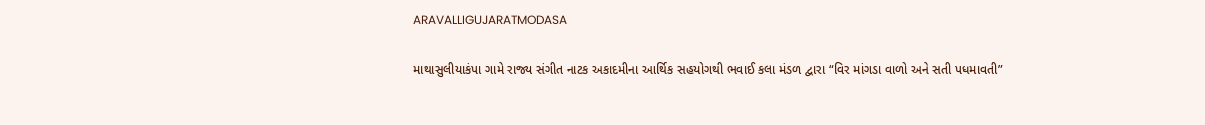ARAVALLIGUJARATMODASA

માથાસુલીયાકંપા ગામે રાજ્ય સંગીત નાટક અકાદમીના આર્થિક સહયોગથી ભવાઈ કલા મંડળ દ્વારા “વિર માંગડા વાળો અને સતી પધમાવતી”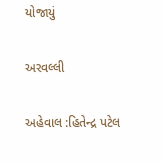યોજાયું

અરવલ્લી

અહેવાલ :હિતેન્દ્ર પટેલ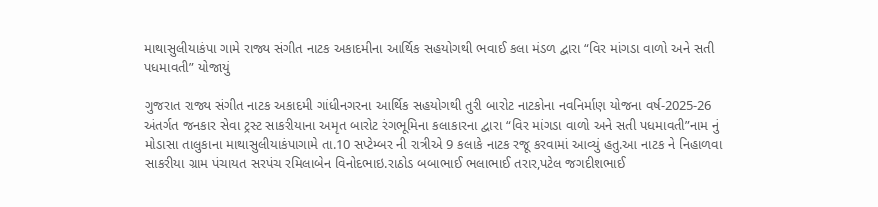માથાસુલીયાકંપા ગામે રાજ્ય સંગીત નાટક અકાદમીના આર્થિક સહયોગથી ભવાઈ કલા મંડળ દ્વારા “વિર માંગડા વાળો અને સતી પધમાવતી” યોજાયું

ગુજરાત રાજ્ય સંગીત નાટક અકાદમી ગાંધીનગરના આર્થિક સહયોગથી તુરી બારોટ નાટકોના નવનિર્માણ યોજના વર્ષ-2025-26 અંતર્ગત જનકાર સેવા ટ્રસ્ટ સાકરીયાના અમૃત બારોટ રંગભૂમિના કલાકારના દ્વારા “વિર માંગડા વાળો અને સતી પધમાવતી”નામ નું મોડાસા તાલુકાના માથાસુલીયાકંપાગામે તા.10 સપ્ટેમ્બર ની રાત્રીએ 9 કલાકે નાટક રજૂ કરવામાં આવ્યું હતુ.આ નાટક ને નિહાળવા સાકરીયા ગ્રામ પંચાયત સરપંચ રમિલાબેન વિનોદભાઇ.રાઠોડ બબાભાઈ ભલાભાઈ તરાર,પટેલ જગદીશભાઈ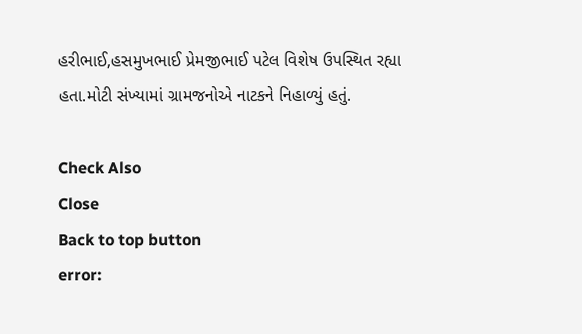હરીભાઈ,હસમુખભાઈ પ્રેમજીભાઈ પટેલ વિશેષ ઉપસ્થિત રહ્યા હતા.મોટી સંખ્યામાં ગ્રામજનોએ નાટકને નિહાળ્યું હતું.

Check Also
Close
Back to top button
error: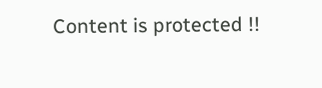Content is protected !!